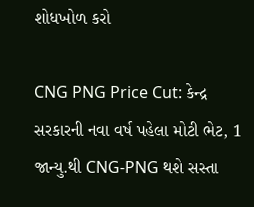શોધખોળ કરો

CNG PNG Price Cut: કેન્દ્ર સરકારની નવા વર્ષ પહેલા મોટી ભેટ, 1 જાન્યુ.થી CNG-PNG થશે સસ્તા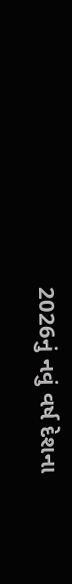2026નું નવું વર્ષ દેશના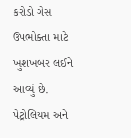કરોડો ગેસ ઉપભોક્તા માટે ખુશખબર લઈને આવ્યું છે. પેટ્રોલિયમ અને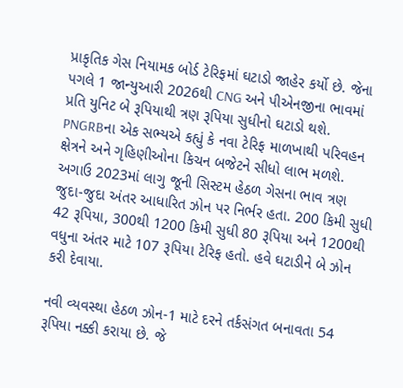પ્રાકૃતિક ગેસ નિયામક બોર્ડ ટેરિફમાં ઘટાડો જાહેર કર્યો છે. જેના પગલે 1 જાન્યુઆરી 2026થી CNG અને પીએનજીના ભાવમાં પ્રતિ યુનિટ બે રૂપિયાથી ત્રણ રૂપિયા સુધીનો ઘટાડો થશે. PNGRBના એક સભ્યએ કહ્યું કે નવા ટેરિફ માળખાથી પરિવહન ક્ષેત્રને અને ગૃહિણીઓના કિચન બજેટને સીધો લાભ મળશે. અગાઉ 2023માં લાગુ જૂની સિસ્ટમ હેઠળ ગેસના ભાવ ત્રણ જુદા-જુદા અંતર આધારિત ઝોન પર નિર્ભર હતા. 200 કિમી સુધી 42 રૂપિયા, 300થી 1200 કિમી સુધી 80 રૂપિયા અને 1200થી વધુના અંતર માટે 107 રૂપિયા ટેરિફ હતો. હવે ઘટાડીને બે ઝોન કરી દેવાયા.

નવી વ્યવસ્થા હેઠળ ઝોન-1 માટે દરને તર્કસંગત બનાવતા 54 રૂપિયા નક્કી કરાયા છે. જે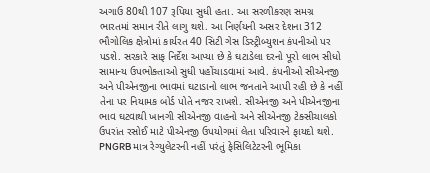અગાઉ 80થી 107 રૂપિયા સુધી હતા. આ સરળીકરણ સમગ્ર ભારતમાં સમાન રીતે લાગુ થશે. આ નિર્ણયની અસર દેશના 312 ભૌગોલિક ક્ષેત્રોમાં કાર્યરત 40 સિટી ગેસ ડિસ્ટ્રીબ્યુશન કંપનીઓ પર પડશે. સરકારે સાફ નિર્દેશ આપ્યા છે કે ઘટાડેલા દરનો પૂરો લાભ સીધો સામાન્ય ઉપભોક્તાઓ સુધી પહોંચાડવામાં આવે. કંપનીઓ સીએનજી અને પીએનજીના ભાવમાં ઘટાડાનો લાભ જનતાને આપી રહી છે કે નહીં તેના પર નિયામક બોર્ડ પોતે નજર રાખશે. સીએનજી અને પીએનજીના ભાવ ઘટવાથી ખાનગી સીએનજી વાહનો અને સીએનજી ટેક્સીચાલકો ઉપરાંત રસોઈ માટે પીએનજી ઉપયોગમાં લેતા પરિવારને ફાયદો થશે. PNGRB માત્ર રેગ્યુલેટરની નહીં પરંતું ફેસિલિટેટરની ભૂમિકા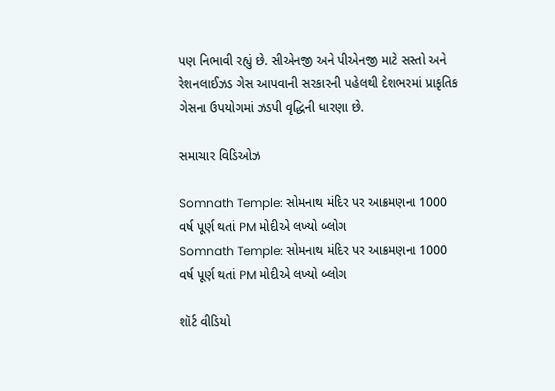પણ નિભાવી રહ્યું છે. સીએનજી અને પીએનજી માટે સસ્તો અને રેશનલાઈઝડ ગેસ આપવાની સરકારની પહેલથી દેશભરમાં પ્રાકૃતિક ગેસના ઉપયોગમાં ઝડપી વૃદ્ધિની ધારણા છે.

સમાચાર વિડિઓઝ

Somnath Temple: સોમનાથ મંદિર પર આક્રમણના 1000 વર્ષ પૂર્ણ થતાં PM મોદીએ લખ્યો બ્લોગ
Somnath Temple: સોમનાથ મંદિર પર આક્રમણના 1000 વર્ષ પૂર્ણ થતાં PM મોદીએ લખ્યો બ્લોગ

શૉર્ટ વીડિયો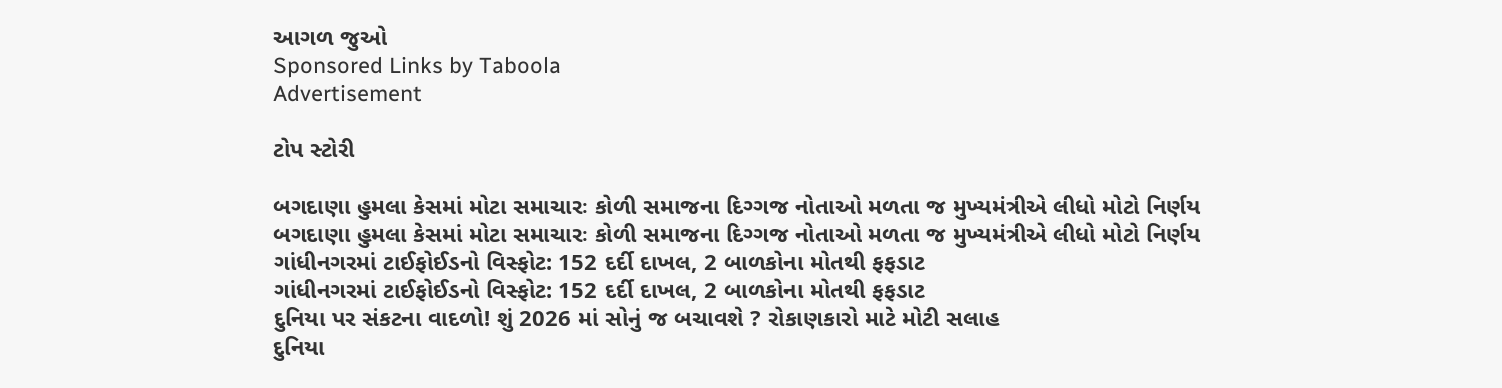આગળ જુઓ
Sponsored Links by Taboola
Advertisement

ટોપ સ્ટોરી

બગદાણા હુમલા કેસમાં મોટા સમાચારઃ કોળી સમાજના દિગ્ગજ નોતાઓ મળતા જ મુખ્યમંત્રીએ લીધો મોટો નિર્ણય
બગદાણા હુમલા કેસમાં મોટા સમાચારઃ કોળી સમાજના દિગ્ગજ નોતાઓ મળતા જ મુખ્યમંત્રીએ લીધો મોટો નિર્ણય
ગાંધીનગરમાં ટાઈફોઈડનો વિસ્ફોટ: 152 દર્દી દાખલ, 2 બાળકોના મોતથી ફફડાટ
ગાંધીનગરમાં ટાઈફોઈડનો વિસ્ફોટ: 152 દર્દી દાખલ, 2 બાળકોના મોતથી ફફડાટ
દુનિયા પર સંકટના વાદળો! શું 2026 માં સોનું જ બચાવશે ? રોકાણકારો માટે મોટી સલાહ
દુનિયા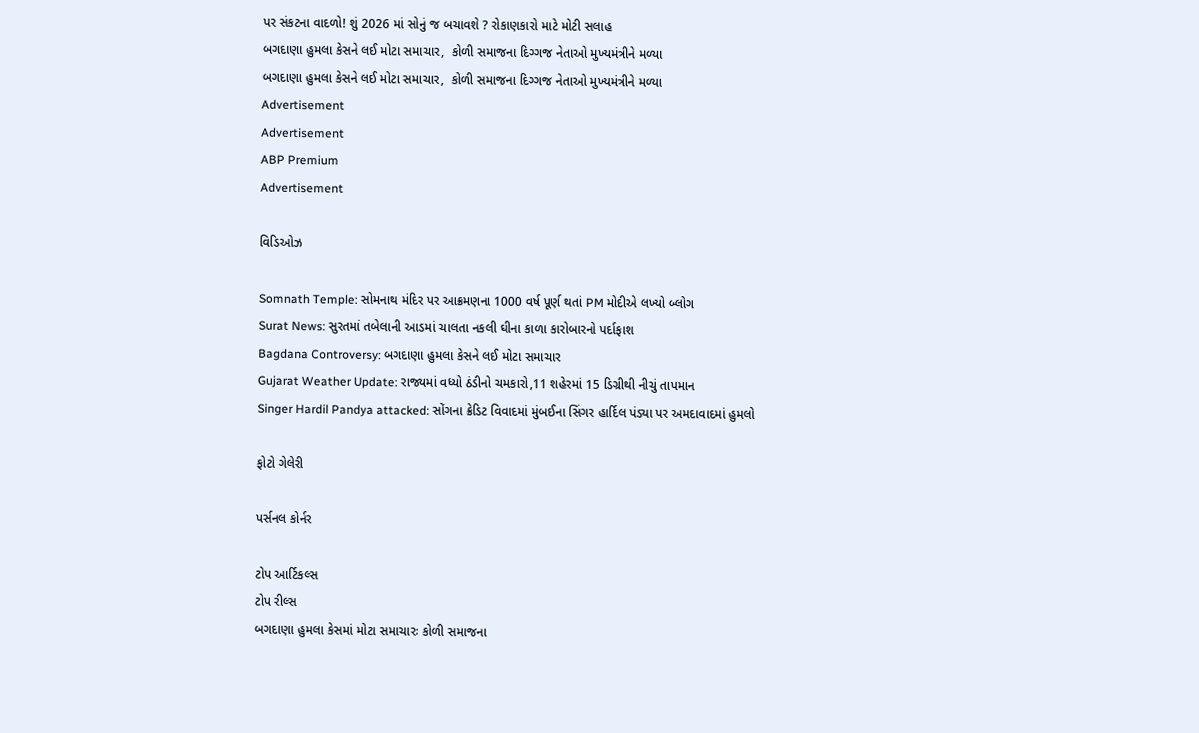પર સંકટના વાદળો! શું 2026 માં સોનું જ બચાવશે ? રોકાણકારો માટે મોટી સલાહ
બગદાણા હુમલા કેસને લઈ મોટા સમાચાર,  કોળી સમાજના દિગ્ગજ નેતાઓ મુખ્યમંત્રીને મળ્યા
બગદાણા હુમલા કેસને લઈ મોટા સમાચાર,  કોળી સમાજના દિગ્ગજ નેતાઓ મુખ્યમંત્રીને મળ્યા
Advertisement
Advertisement
ABP Premium
Advertisement

વિડિઓઝ

Somnath Temple: સોમનાથ મંદિર પર આક્રમણના 1000 વર્ષ પૂર્ણ થતાં PM મોદીએ લખ્યો બ્લોગ
Surat News: સુરતમાં તબેલાની આડમાં ચાલતા નકલી ઘીના કાળા કારોબારનો પર્દાફાશ
Bagdana Controversy: બગદાણા હુમલા કેસને લઈ મોટા સમાચાર
Gujarat Weather Update: રાજ્યમાં વધ્યો ઠંડીનો ચમકારો,11 શહેરમાં 15 ડિગ્રીથી નીચું તાપમાન
Singer Hardil Pandya attacked: સોંગના ક્રેડિટ વિવાદમાં મુંબઈના સિંગર હાર્દિલ પંડ્યા પર અમદાવાદમાં હુમલો

ફોટો ગેલેરી

પર્સનલ કોર્નર

ટોપ આર્ટિકલ્સ
ટોપ રીલ્સ
બગદાણા હુમલા કેસમાં મોટા સમાચારઃ કોળી સમાજના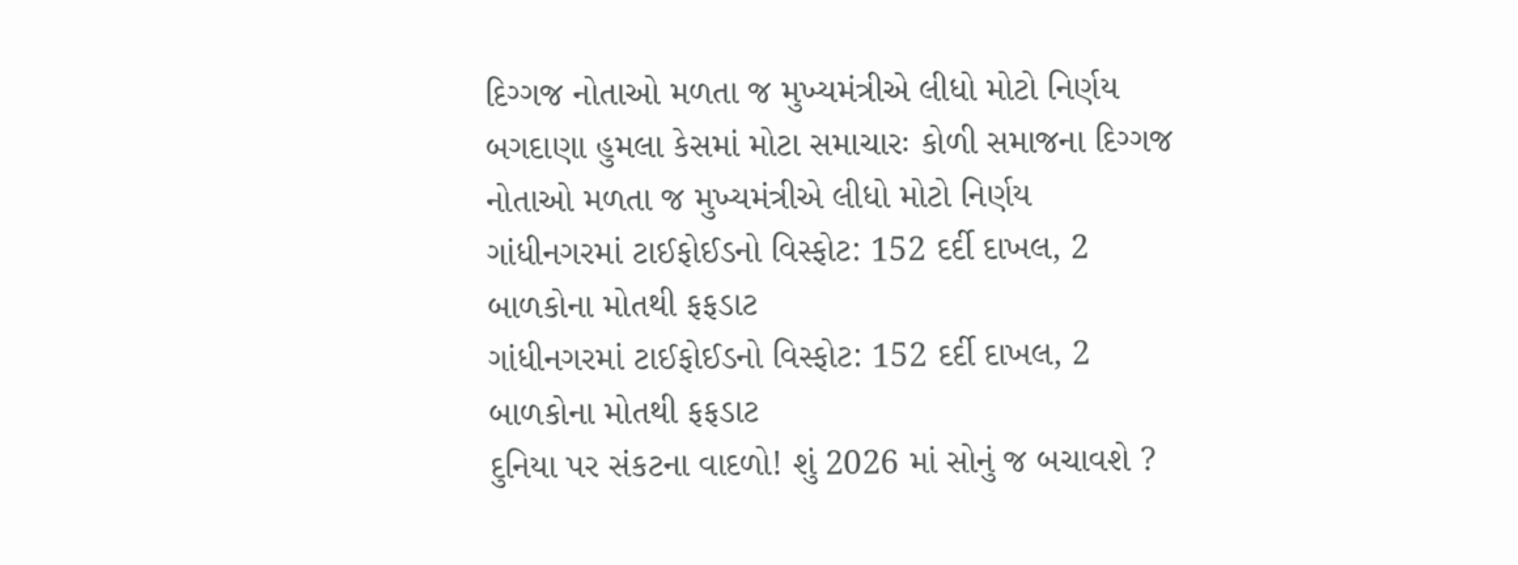દિગ્ગજ નોતાઓ મળતા જ મુખ્યમંત્રીએ લીધો મોટો નિર્ણય
બગદાણા હુમલા કેસમાં મોટા સમાચારઃ કોળી સમાજના દિગ્ગજ નોતાઓ મળતા જ મુખ્યમંત્રીએ લીધો મોટો નિર્ણય
ગાંધીનગરમાં ટાઈફોઈડનો વિસ્ફોટ: 152 દર્દી દાખલ, 2 બાળકોના મોતથી ફફડાટ
ગાંધીનગરમાં ટાઈફોઈડનો વિસ્ફોટ: 152 દર્દી દાખલ, 2 બાળકોના મોતથી ફફડાટ
દુનિયા પર સંકટના વાદળો! શું 2026 માં સોનું જ બચાવશે ?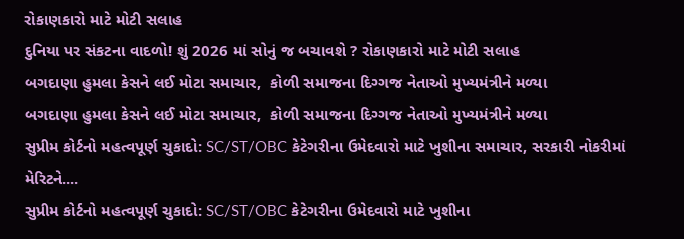રોકાણકારો માટે મોટી સલાહ
દુનિયા પર સંકટના વાદળો! શું 2026 માં સોનું જ બચાવશે ? રોકાણકારો માટે મોટી સલાહ
બગદાણા હુમલા કેસને લઈ મોટા સમાચાર,  કોળી સમાજના દિગ્ગજ નેતાઓ મુખ્યમંત્રીને મળ્યા
બગદાણા હુમલા કેસને લઈ મોટા સમાચાર,  કોળી સમાજના દિગ્ગજ નેતાઓ મુખ્યમંત્રીને મળ્યા
સુપ્રીમ કોર્ટનો મહત્વપૂર્ણ ચુકાદો: SC/ST/OBC કેટેગરીના ઉમેદવારો માટે ખુશીના સમાચાર, સરકારી નોકરીમાં મેરિટને....
સુપ્રીમ કોર્ટનો મહત્વપૂર્ણ ચુકાદો: SC/ST/OBC કેટેગરીના ઉમેદવારો માટે ખુશીના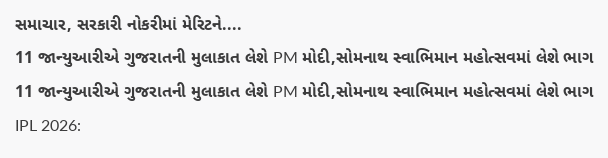સમાચાર, સરકારી નોકરીમાં મેરિટને....
11 જાન્યુઆરીએ ગુજરાતની મુલાકાત લેશે PM મોદી,સોમનાથ સ્વાભિમાન મહોત્સવમાં લેશે ભાગ
11 જાન્યુઆરીએ ગુજરાતની મુલાકાત લેશે PM મોદી,સોમનાથ સ્વાભિમાન મહોત્સવમાં લેશે ભાગ
IPL 2026: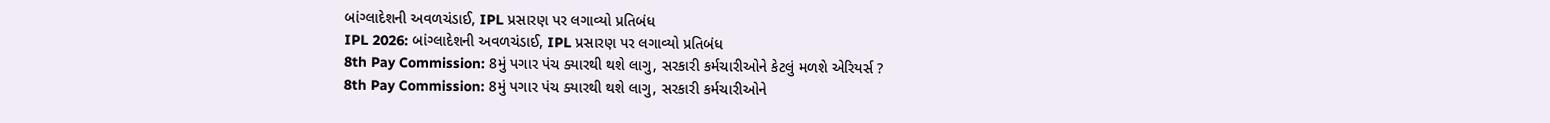બાંગ્લાદેશની અવળચંડાઈ, IPL પ્રસારણ પર લગાવ્યો પ્રતિબંધ
IPL 2026: બાંગ્લાદેશની અવળચંડાઈ, IPL પ્રસારણ પર લગાવ્યો પ્રતિબંધ
8th Pay Commission: 8મું પગાર પંચ ક્યારથી થશે લાગુ, સરકારી કર્મચારીઓને કેટલું મળશે એરિયર્સ ?
8th Pay Commission: 8મું પગાર પંચ ક્યારથી થશે લાગુ, સરકારી કર્મચારીઓને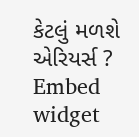કેટલું મળશે એરિયર્સ ?
Embed widget